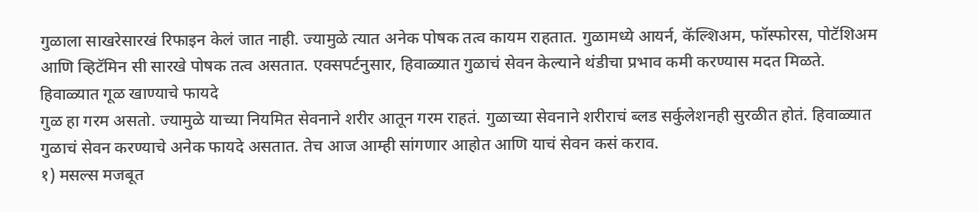गुळाला साखरेसारखं रिफाइन केलं जात नाही. ज्यामुळे त्यात अनेक पोषक तत्व कायम राहतात. गुळामध्ये आयर्न, कॅल्शिअम, फॉस्फोरस, पोटॅशिअम आणि व्हिटॅमिन सी सारखे पोषक तत्व असतात. एक्सपर्टनुसार, हिवाळ्यात गुळाचं सेवन केल्याने थंडीचा प्रभाव कमी करण्यास मदत मिळते.
हिवाळ्यात गूळ खाण्याचे फायदे
गुळ हा गरम असतो. ज्यामुळे याच्या नियमित सेवनाने शरीर आतून गरम राहतं. गुळाच्या सेवनाने शरीराचं ब्लड सर्कुलेशनही सुरळीत होतं. हिवाळ्यात गुळाचं सेवन करण्याचे अनेक फायदे असतात. तेच आज आम्ही सांगणार आहोत आणि याचं सेवन कसं कराव.
१) मसल्स मजबूत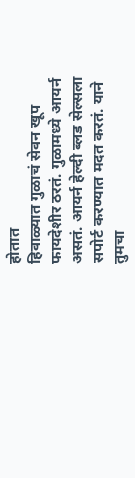होतात
हिवाळ्यात गुळाचं सेवन खूप फायदेशीर ठरतं. गुळामध्ये आयर्न असतं. आयर्न हेल्दी ब्लड सेल्सला सपोर्ट करण्यात मदत करतं. याने तुमचा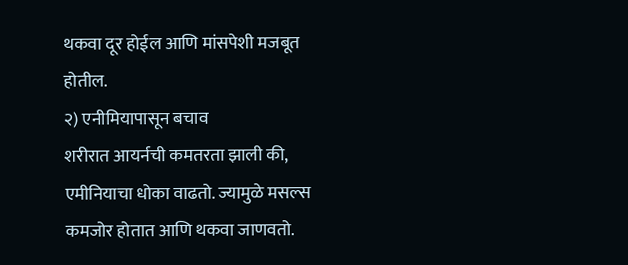थकवा दूर होईल आणि मांसपेशी मजबूत होतील.
२) एनीमियापासून बचाव
शरीरात आयर्नची कमतरता झाली की, एमीनियाचा धोका वाढतो. ज्यामुळे मसल्स कमजोर होतात आणि थकवा जाणवतो.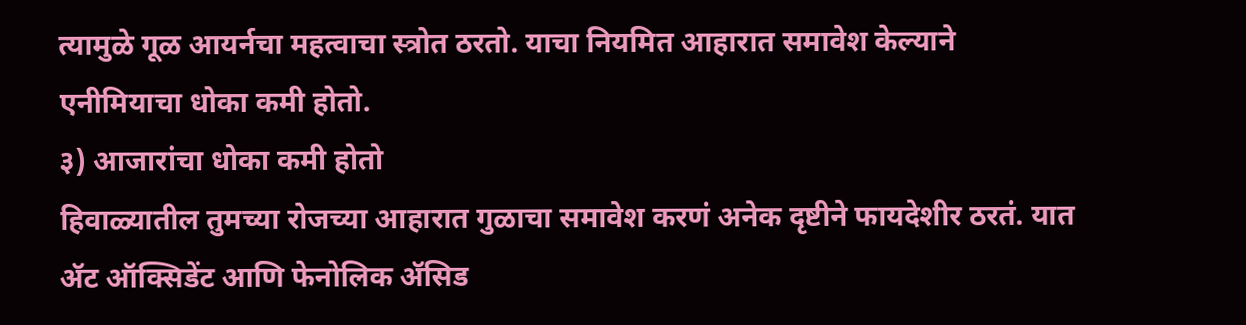त्यामुळे गूळ आयर्नचा महत्वाचा स्त्रोत ठरतो. याचा नियमित आहारात समावेश केल्याने एनीमियाचा धोका कमी होतो.
३) आजारांचा धोका कमी होतो
हिवाळ्यातील तुमच्या रोजच्या आहारात गुळाचा समावेश करणं अनेक दृष्टीने फायदेशीर ठरतं. यात ॲट ऑक्सिडेंट आणि फेनोलिक ॲसिड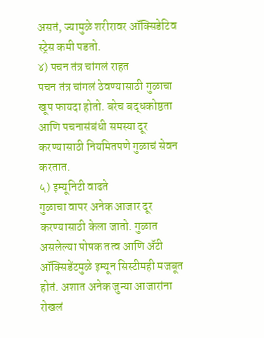असतं, ज्यामुळे शरीरावर ऑक्सिडेटिव स्ट्रेस कमी पडतो.
४) पचन तंत्र चांगलं राहत
पचन तंत्र चांगलं ठेवण्यासाठी गुळाचा खूप फायदा होतो. बरेच बद्धकोष्ठता आणि पचनासंबंधी समस्या दूर करण्यासाठी नियमितपणे गुळाचं सेवन करतात.
५) इम्यूनिटी वाढते
गुळाचा वापर अनेक आजार दूर करण्यासाठी केला जातो. गुळात असलेल्या पोषक तत्व आणि ॲटी ऑक्सिडेंटमुळे इम्यून सिस्टीमही मजबूत होतं. अशात अनेक जुन्या आजारांना रोखलं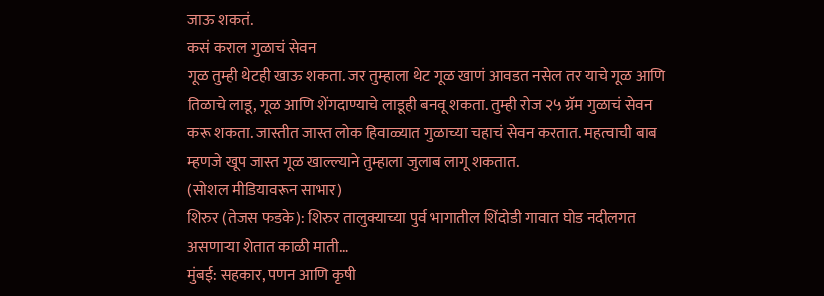जाऊ शकतं.
कसं कराल गुळाचं सेवन
गूळ तुम्ही थेटही खाऊ शकता. जर तुम्हाला थेट गूळ खाणं आवडत नसेल तर याचे गूळ आणि तिळाचे लाडू, गूळ आणि शेंगदाण्याचे लाडूही बनवू शकता. तुम्ही रोज २५ ग्रॅम गुळाचं सेवन करू शकता. जास्तीत जास्त लोक हिवाळ्यात गुळाच्या चहाचं सेवन करतात. महत्वाची बाब म्हणजे खूप जास्त गूळ खाल्ल्याने तुम्हाला जुलाब लागू शकतात.
(सोशल मीडियावरून साभार)
शिरुर (तेजस फडके): शिरुर तालुक्याच्या पुर्व भागातील शिंदोडी गावात घोड नदीलगत असणाऱ्या शेतात काळी माती…
मुंबई: सहकार, पणन आणि कृषी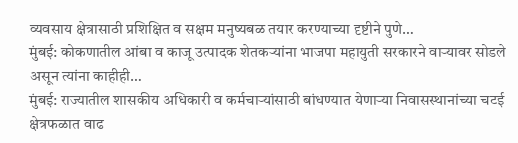व्यवसाय क्षेत्रासाठी प्रशिक्षित व सक्षम मनुष्यबळ तयार करण्याच्या दृष्टीने पुणे…
मुंबई: कोकणातील आंबा व काजू उत्पादक शेतकऱ्यांना भाजपा महायुती सरकारने वाऱ्यावर सोडले असून त्यांना काहीही…
मुंबई: राज्यातील शासकीय अधिकारी व कर्मचाऱ्यांसाठी बांधण्यात येणाऱ्या निवासस्थानांच्या चटई क्षेत्रफळात वाढ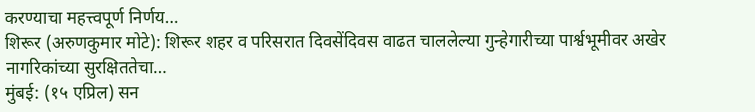करण्याचा महत्त्वपूर्ण निर्णय…
शिरूर (अरुणकुमार मोटे): शिरूर शहर व परिसरात दिवसेंदिवस वाढत चाललेल्या गुन्हेगारीच्या पार्श्वभूमीवर अखेर नागरिकांच्या सुरक्षिततेचा…
मुंबई: (१५ एप्रिल) सन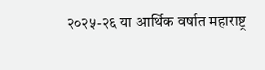२०२५-२६ या आर्थिक वर्षात महाराष्ट्र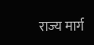राज्य मार्ग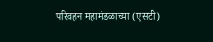परिवहन महामंडळाच्या (एसटी)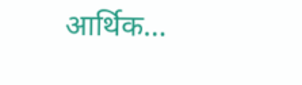आर्थिक…